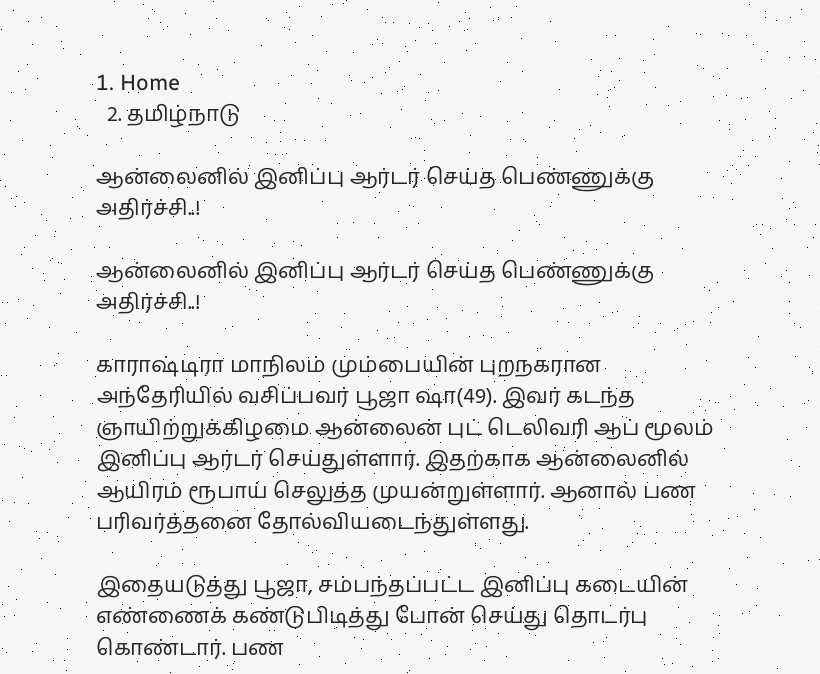1. Home
  2. தமிழ்நாடு

ஆன்லைனில் இனிப்பு ஆர்டர் செய்த பெண்ணுக்கு அதிர்ச்சி..!

ஆன்லைனில் இனிப்பு ஆர்டர் செய்த பெண்ணுக்கு அதிர்ச்சி..!

காராஷ்டிரா மாநிலம் மும்பையின் புறநகரான அந்தேரியில் வசிப்பவர் பூஜா ஷா(49). இவர் கடந்த ஞாயிற்றுக்கிழமை ஆன்லைன் புட் டெலிவரி ஆப் மூலம் இனிப்பு ஆர்டர் செய்துள்ளார். இதற்காக ஆன்லைனில் ஆயிரம் ரூபாய் செலுத்த முயன்றுள்ளார். ஆனால் பண பரிவர்த்தனை தோல்வியடைந்துள்ளது.

இதையடுத்து பூஜா, சம்பந்தப்பட்ட இனிப்பு கடையின் எண்ணைக் கண்டுபிடித்து போன் செய்து தொடர்பு கொண்டார். பண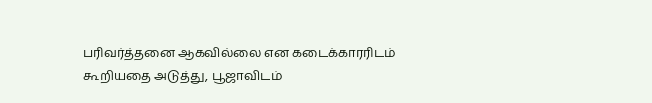பரிவர்த்தனை ஆகவில்லை என கடைக்காரரிடம் கூறியதை அடுத்து, பூஜாவிடம்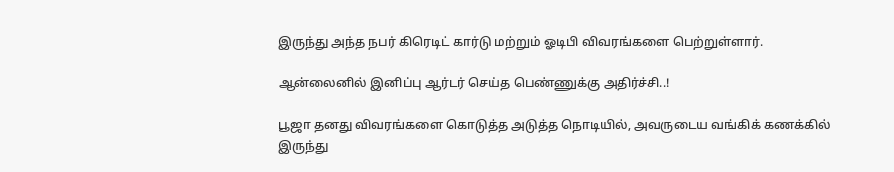இருந்து அந்த நபர் கிரெடிட் கார்டு மற்றும் ஓடிபி விவரங்களை பெற்றுள்ளார்.

ஆன்லைனில் இனிப்பு ஆர்டர் செய்த பெண்ணுக்கு அதிர்ச்சி..!

பூஜா தனது விவரங்களை கொடுத்த அடுத்த நொடியில், அவருடைய வங்கிக் கணக்கில் இருந்து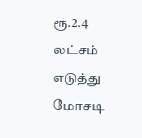ரூ.2.4 லட்சம் எடுத்து மோசடி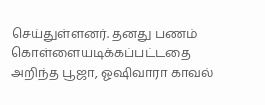செய்துள்ளனர். தனது பணம் கொள்ளையடிக்கப்பட்டதை அறிந்த பூஜா, ஓஷிவாரா காவல்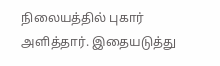நிலையத்தில் புகார் அளித்தார். இதையடுத்து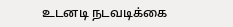உடனடி நடவடிக்கை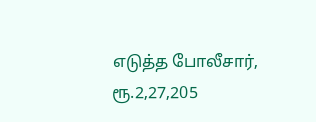எடுத்த போலீசார், ரூ.2,27,205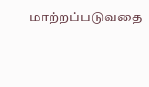மாற்றப்படுவதை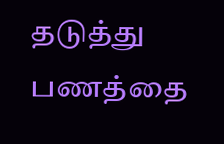தடுத்து பணத்தை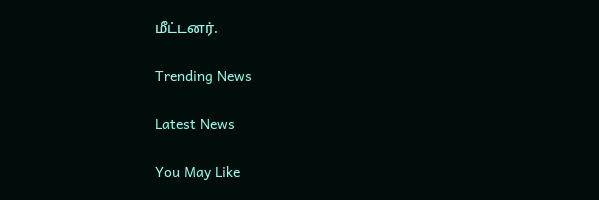மீட்டனர்.

Trending News

Latest News

You May Like